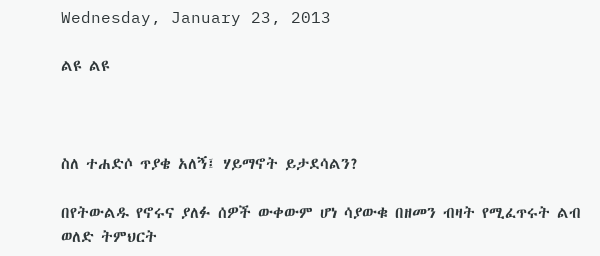Wednesday, January 23, 2013

ልዩ ልዩ



ስለ ተሐድሶ ጥያቄ አለኝ፤ ሃይማኖት ይታደሳልን?

በየትውልዱ የኖሩና ያለፉ ሰዎች ውቀውም ሆነ ሳያውቁ በዘመን ብዛት የሚፈጥሩት ልብ ወለድ ትምህርት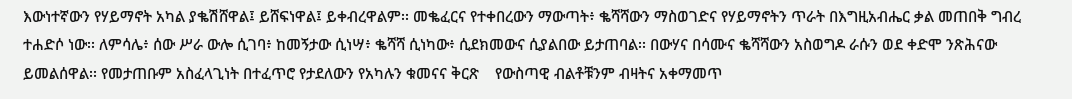እውነተኛውን የሃይማኖት አካል ያቈሽሸዋል፤ ይሸፍነዋል፤ ይቀብረዋልም፡፡ መቈፈርና የተቀበረውን ማውጣት፥ ቈሻሻውን ማስወገድና የሃይማኖትን ጥራት በእግዚአብሔር ቃል መጠበቅ ግብረ ተሐድሶ ነው፡፡ ለምሳሌ፥ ሰው ሥራ ውሎ ሲገባ፥ ከመኝታው ሲነሣ፥ ቈሻሻ ሲነካው፥ ሲደክመውና ሲያልበው ይታጠባል፡፡ በውሃና በሳሙና ቈሻሻውን አስወግዶ ራሱን ወደ ቀድሞ ንጽሕናው ይመልሰዋል፡፡ የመታጠቡም አስፈላጊነት በተፈጥሮ የታደለውን የአካሉን ቁመናና ቅርጽ    የውስጣዊ ብልቶቹንም ብዛትና አቀማመጥ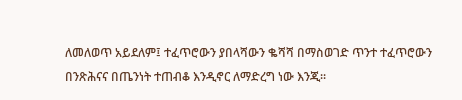ለመለወጥ አይደለም፤ ተፈጥሮውን ያበላሻውን ቈሻሻ በማስወገድ ጥንተ ተፈጥሮውን በንጽሕናና በጤንነት ተጠብቆ እንዲኖር ለማድረግ ነው እንጂ፡፡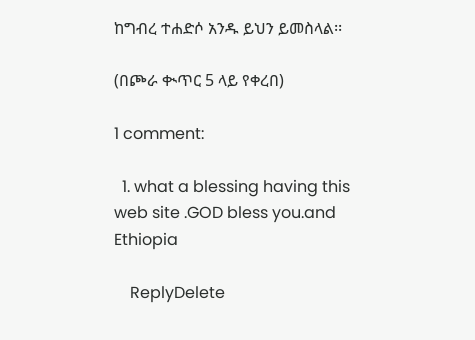ከግብረ ተሐድሶ አንዱ ይህን ይመስላል፡፡

(በጮራ ቊጥር 5 ላይ የቀረበ)

1 comment:

  1. what a blessing having this web site .GOD bless you.and Ethiopia

    ReplyDelete